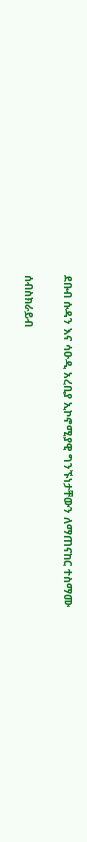ደቡብ ሱዳን እና ሳዑዲ አረቢያ ኢኮኖሚያዊ ግንኙነታቸውን ለማጠናከር ተስማሙ

ሰብስክራይብ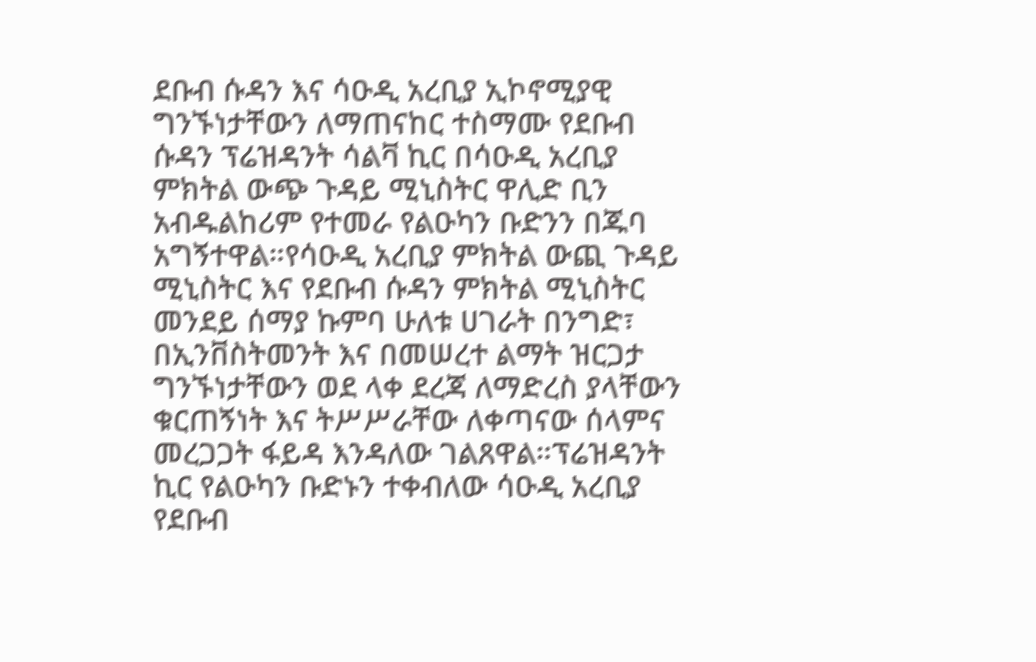ደቡብ ሱዳን እና ሳዑዲ አረቢያ ኢኮኖሚያዊ ግንኙነታቸውን ለማጠናከር ተስማሙ የደቡብ ሱዳን ፕሬዝዳንት ሳልቫ ኪር በሳዑዲ አረቢያ ምክትል ውጭ ጉዳይ ሚኒስትር ዋሊድ ቢን አብዱልከሪም የተመራ የልዑካን ቡድንን በጁባ አግኝተዋል።የሳዑዲ አረቢያ ምክትል ውጪ ጉዳይ ሚኒስትር እና የደቡብ ሱዳን ምክትል ሚኒስትር መንደይ ሰማያ ኩምባ ሁለቱ ሀገራት በንግድ፣ በኢንቨስትመንት እና በመሠረተ ልማት ዝርጋታ ግንኙነታቸውን ወደ ላቀ ደረጃ ለማድረስ ያላቸውን ቁርጠኝነት እና ትሥሥራቸው ለቀጣናው ሰላምና መረጋጋት ፋይዳ እንዳለው ገልጸዋል።ፕሬዝዳንት ኪር የልዑካን ቡድኑን ተቀብለው ሳዑዲ አረቢያ የደቡብ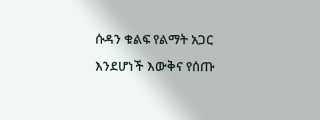ሱዳን ቁልፍ የልማት አጋር እንደሆነች እውቅና የሰጡ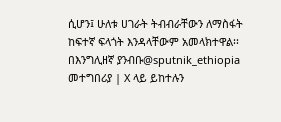ሲሆን፤ ሁለቱ ሀገራት ትብብራቸውን ለማስፋት ከፍተኛ ፍላጎት እንዳላቸውም አመላክተዋል፡፡በእንግሊዘኛ ያንብቡ@sputnik_ethiopia መተግበሪያ | X ላይ ይከተሉን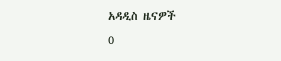አዳዲስ ዜናዎች
0